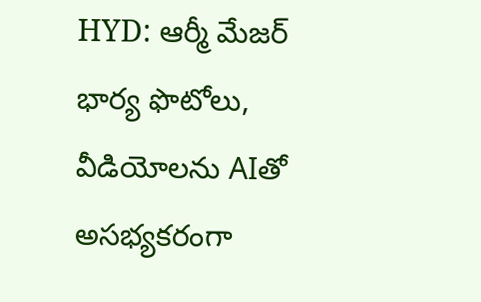HYD: ఆర్మీ మేజర్ భార్య ఫొటోలు, వీడియోలను AIతో అసభ్యకరంగా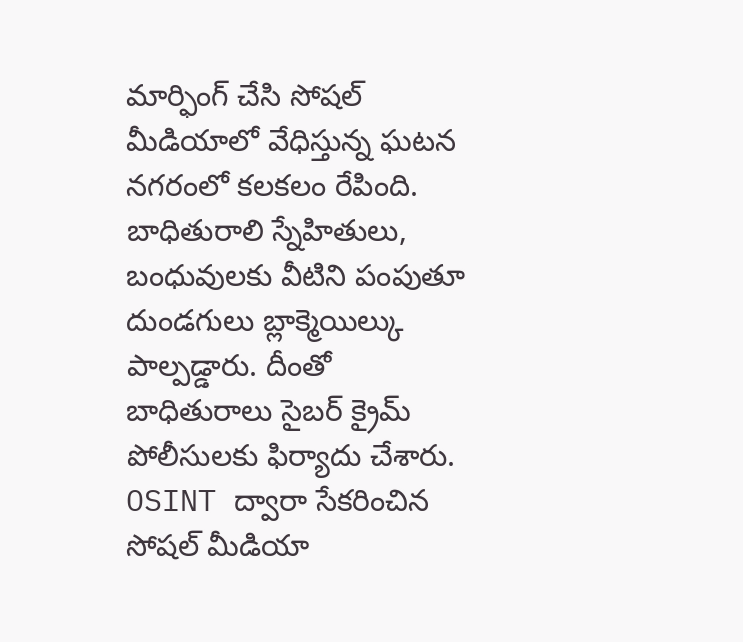మార్ఫింగ్ చేసి సోషల్ మీడియాలో వేధిస్తున్న ఘటన నగరంలో కలకలం రేపింది. బాధితురాలి స్నేహితులు, బంధువులకు వీటిని పంపుతూ దుండగులు బ్లాక్మెయిల్కు పాల్పడ్డారు. దీంతో బాధితురాలు సైబర్ క్రైమ్ పోలీసులకు ఫిర్యాదు చేశారు. OSINT ద్వారా సేకరించిన సోషల్ మీడియా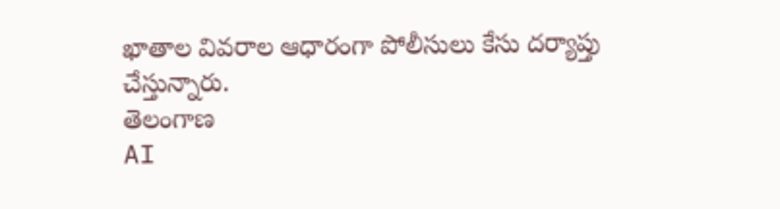ఖాతాల వివరాల ఆధారంగా పోలీసులు కేసు దర్యాప్తు చేస్తున్నారు.
తెలంగాణ
AI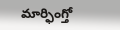మార్ఫింగ్తో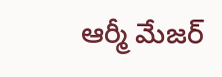ఆర్మీ మేజర్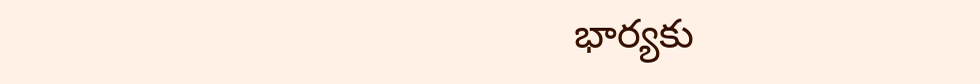భార్యకు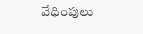వేధింపులు